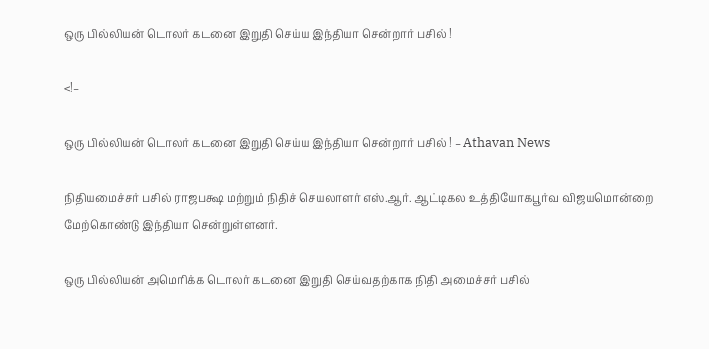ஒரு பில்லியன் டொலர் கடனை இறுதி செய்ய இந்தியா சென்றார் பசில் !

<!–

ஒரு பில்லியன் டொலர் கடனை இறுதி செய்ய இந்தியா சென்றார் பசில் ! – Athavan News

நிதியமைச்சர் பசில் ராஜபக்ஷ மற்றும் நிதிச் செயலாளர் எஸ்.ஆர். ஆட்டிகல உத்தியோகபூர்வ விஜயமொன்றை மேற்கொண்டு இந்தியா சென்றுள்ளனர்.

ஒரு பில்லியன் அமெரிக்க டொலர் கடனை இறுதி செய்வதற்காக நிதி அமைச்சர் பசில்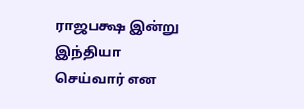ராஜபக்ஷ இன்று இந்தியா செய்வார் என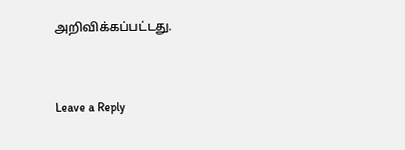அறிவிக்கப்பட்டது.


Leave a Reply